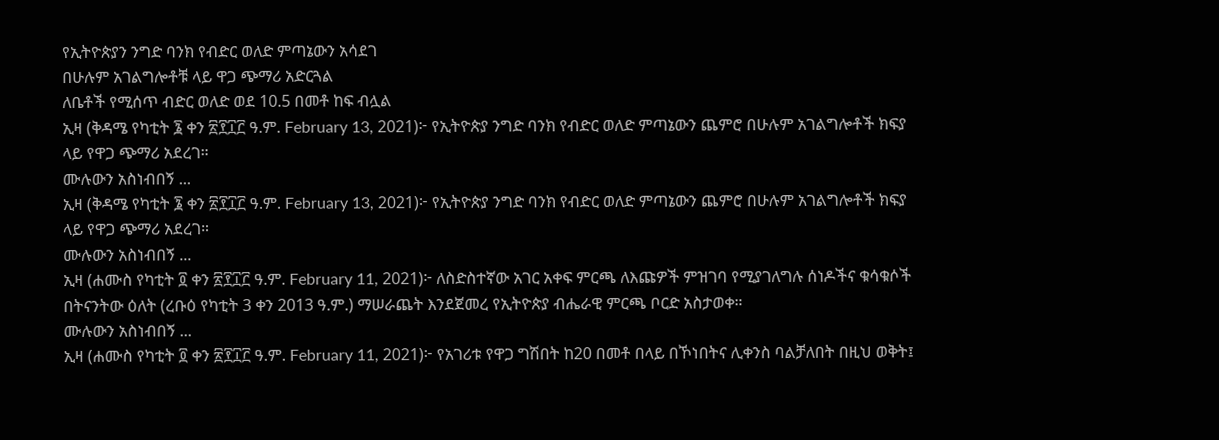የኢትዮጵያን ንግድ ባንክ የብድር ወለድ ምጣኔውን አሳደገ
በሁሉም አገልግሎቶቹ ላይ ዋጋ ጭማሪ አድርጓል
ለቤቶች የሚሰጥ ብድር ወለድ ወደ 10.5 በመቶ ከፍ ብሏል
ኢዛ (ቅዳሜ የካቲት ፮ ቀን ፳፻፲፫ ዓ.ም. February 13, 2021)፦ የኢትዮጵያ ንግድ ባንክ የብድር ወለድ ምጣኔውን ጨምሮ በሁሉም አገልግሎቶች ክፍያ ላይ የዋጋ ጭማሪ አደረገ።
ሙሉውን አስነብበኝ ...
ኢዛ (ቅዳሜ የካቲት ፮ ቀን ፳፻፲፫ ዓ.ም. February 13, 2021)፦ የኢትዮጵያ ንግድ ባንክ የብድር ወለድ ምጣኔውን ጨምሮ በሁሉም አገልግሎቶች ክፍያ ላይ የዋጋ ጭማሪ አደረገ።
ሙሉውን አስነብበኝ ...
ኢዛ (ሐሙስ የካቲት ፬ ቀን ፳፻፲፫ ዓ.ም. February 11, 2021)፦ ለስድስተኛው አገር አቀፍ ምርጫ ለእጩዎች ምዝገባ የሚያገለግሉ ሰነዶችና ቁሳቁሶች በትናንትው ዕለት (ረቡዕ የካቲት 3 ቀን 2013 ዓ.ም.) ማሠራጨት እንደጀመረ የኢትዮጵያ ብሔራዊ ምርጫ ቦርድ አስታወቀ።
ሙሉውን አስነብበኝ ...
ኢዛ (ሐሙስ የካቲት ፬ ቀን ፳፻፲፫ ዓ.ም. February 11, 2021)፦ የአገሪቱ የዋጋ ግሽበት ከ20 በመቶ በላይ በኾነበትና ሊቀንስ ባልቻለበት በዚህ ወቅት፤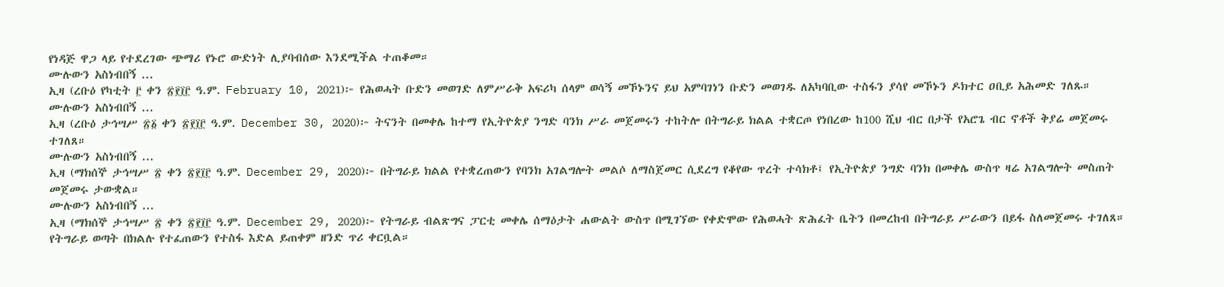የነዳጅ ዋጋ ላይ የተደረገው ጭማሪ የኑሮ ውድነት ሊያባብሰው እንደሚችል ተጠቆመ።
ሙሉውን አስነብበኝ ...
ኢዛ (ረቡዕ የካቲት ፫ ቀን ፳፻፲፫ ዓ.ም. February 10, 2021)፦ የሕወሓት ቡድን መወገድ ለምሥራቅ አፍሪካ ሰላም ወሳኝ መኾኑንና ይህ አምባገነን ቡድን መወገዱ ለአካባቢው ተስፋን ያሳየ መኾኑን ዶክተር ዐቢይ አሕመድ ገለጹ።
ሙሉውን አስነብበኝ ...
ኢዛ (ረቡዕ ታኅሣሥ ፳፩ ቀን ፳፻፲፫ ዓ.ም. December 30, 2020)፦ ትናንት በመቀሌ ከተማ የኢትዮጵያ ንግድ ባንክ ሥራ መጀመሩን ተከትሎ በትግራይ ክልል ተቋርጦ የነበረው ከ100 ሺህ ብር በታች የአሮጌ ብር ኖቶች ቅያሬ መጀመሩ ተገለጸ።
ሙሉውን አስነብበኝ ...
ኢዛ (ማክሰኞ ታኅሣሥ ፳ ቀን ፳፻፲፫ ዓ.ም. December 29, 2020)፦ በትግራይ ክልል የተቋረጠውን የባንክ አገልግሎት መልሶ ለማስጀመር ሲደረግ የቆየው ጥረት ተሳክቶ፤ የኢትዮጵያ ንግድ ባንክ በመቀሌ ውስጥ ዛሬ አገልግሎት መስጠት መጀመሩ ታውቋል።
ሙሉውን አስነብበኝ ...
ኢዛ (ማክሰኞ ታኅሣሥ ፳ ቀን ፳፻፲፫ ዓ.ም. December 29, 2020)፦ የትግራይ ብልጽግና ፓርቲ መቀሌ ሰማዕታት ሐውልት ውስጥ በሚገኘው የቀድሞው የሕወሓት ጽሕፈት ቤትን በመረከብ በትግራይ ሥራውን በይፋ ስለመጀመሩ ተገለጸ። የትግራይ ወጣት በክልሉ የተፈጠውን የተስፋ እድል ይጠቀም ዘንድ ጥሪ ቀርቧል።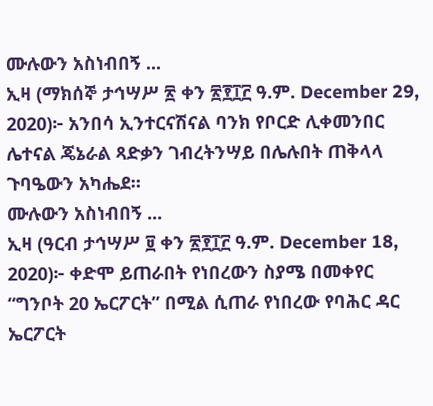ሙሉውን አስነብበኝ ...
ኢዛ (ማክሰኞ ታኅሣሥ ፳ ቀን ፳፻፲፫ ዓ.ም. December 29, 2020)፦ አንበሳ ኢንተርናሽናል ባንክ የቦርድ ሊቀመንበር ሌተናል ጄኔራል ጻድቃን ገብረትንሣይ በሌሉበት ጠቅላላ ጉባዔውን አካሔደ።
ሙሉውን አስነብበኝ ...
ኢዛ (ዓርብ ታኅሣሥ ፱ ቀን ፳፻፲፫ ዓ.ም. December 18, 2020)፦ ቀድሞ ይጠራበት የነበረውን ስያሜ በመቀየር “ግንቦት 20 ኤርፖርት” በሚል ሲጠራ የነበረው የባሕር ዳር ኤርፖርት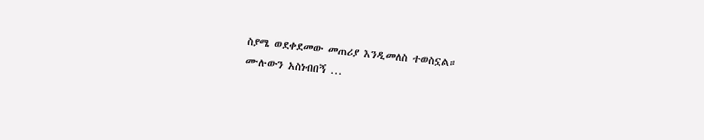ስያሜ ወደቀደመው መጠሪያ እንዲመለስ ተወስኗል።
ሙሉውን አስነብበኝ ...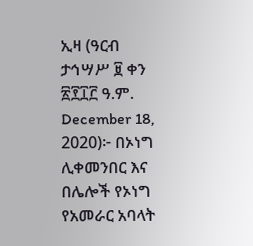ኢዛ (ዓርብ ታኅሣሥ ፱ ቀን ፳፻፲፫ ዓ.ም. December 18, 2020)፦ በኦነግ ሊቀመንበር እና በሌሎች የኦነግ የአመራር አባላት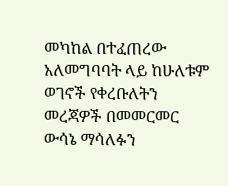መካከል በተፈጠረው አለመግባባት ላይ ከሁለቱም ወገኖች የቀረቡለትን መረጃዎች በመመርመር ውሳኔ ማሳለፉን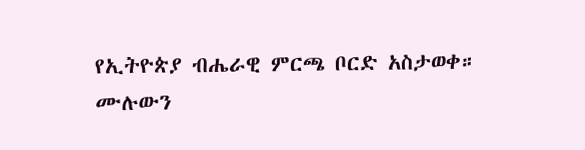የኢትዮጵያ ብሔራዊ ምርጫ ቦርድ አስታወቀ።
ሙሉውን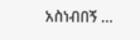አስነብበኝ ...